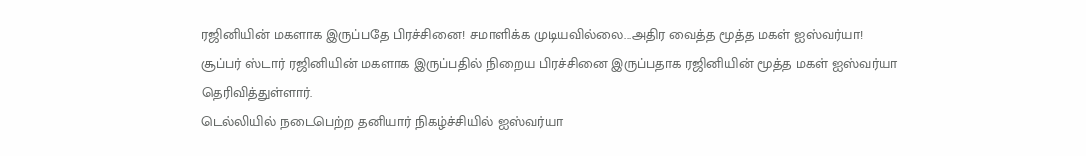ரஜினியின் மகளாக இருப்பதே பிரச்சினை! சமாளிக்க முடியவில்லை...அதிர வைத்த மூத்த மகள் ஐஸ்வர்யா!
சூப்பர் ஸ்டார் ரஜினியின் மகளாக இருப்பதில் நிறைய பிரச்சினை இருப்பதாக ரஜினியின் மூத்த மகள் ஐஸ்வர்யா தெரிவித்துள்ளார்.
டெல்லியில் நடைபெற்ற தனியார் நிகழ்ச்சியில் ஐஸ்வர்யா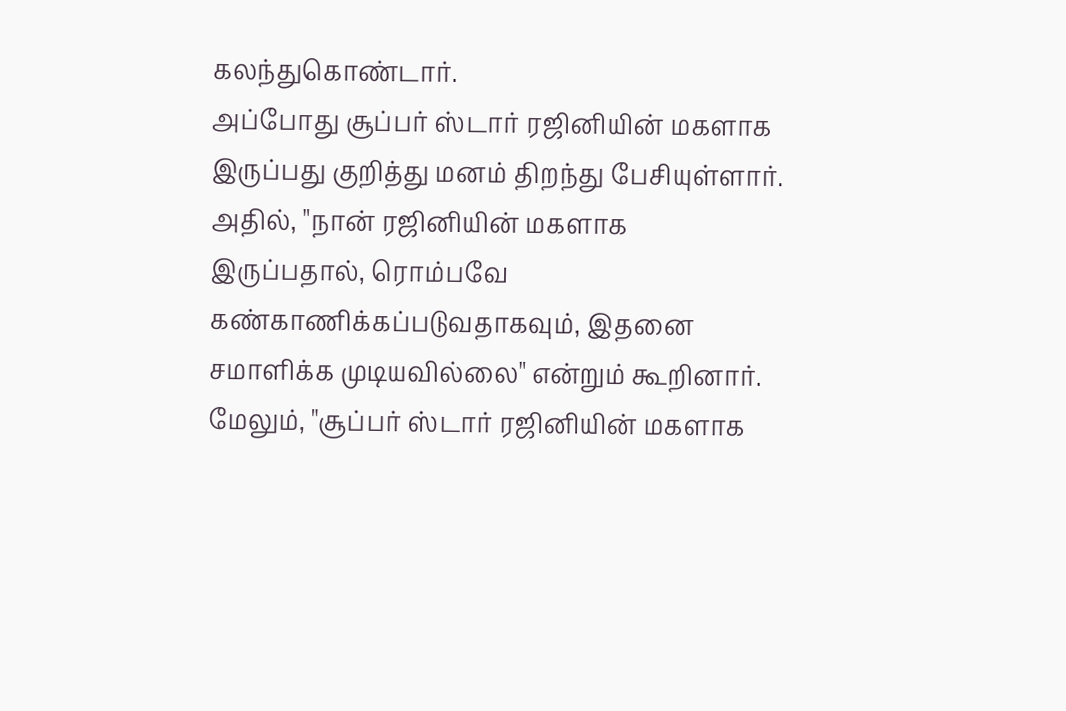கலந்துகொண்டார்.
அப்போது சூப்பர் ஸ்டார் ரஜினியின் மகளாக இருப்பது குறித்து மனம் திறந்து பேசியுள்ளார்.
அதில், "நான் ரஜினியின் மகளாக இருப்பதால், ரொம்பவே கண்காணிக்கப்படுவதாகவும், இதனை சமாளிக்க முடியவில்லை" என்றும் கூறினார்.
மேலும், "சூப்பர் ஸ்டார் ரஜினியின் மகளாக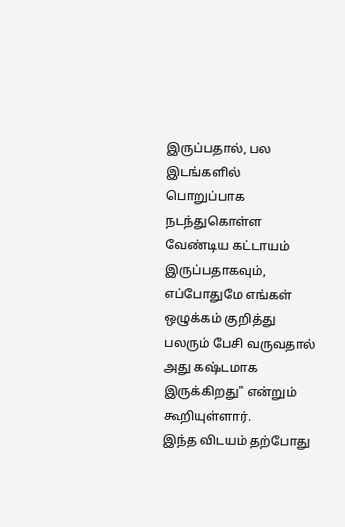இருப்பதால், பல இடங்களில் பொறுப்பாக நடந்துகொள்ள வேண்டிய கட்டாயம் இருப்பதாகவும், எப்போதுமே எங்கள் ஒழுக்கம் குறித்து பலரும் பேசி வருவதால் அது கஷ்டமாக இருக்கிறது" என்றும் கூறியுள்ளார்.
இந்த விடயம் தற்போது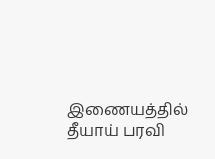இணையத்தில் தீயாய் பரவி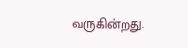வருகின்றது.